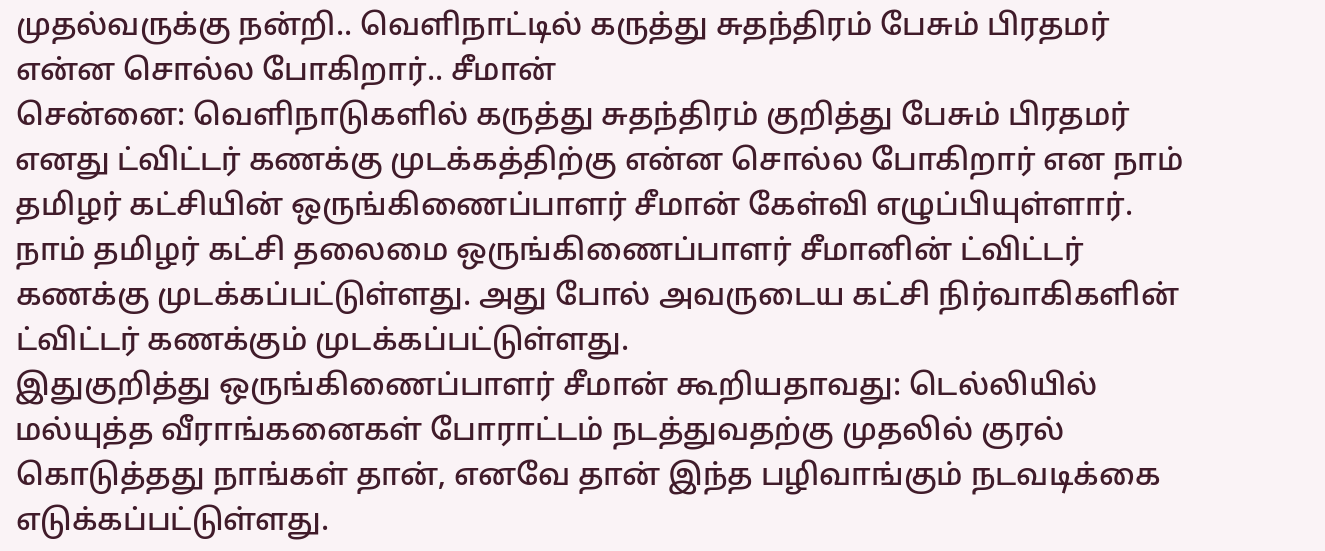முதல்வருக்கு நன்றி.. வெளிநாட்டில் கருத்து சுதந்திரம் பேசும் பிரதமர் என்ன சொல்ல போகிறார்.. சீமான்
சென்னை: வெளிநாடுகளில் கருத்து சுதந்திரம் குறித்து பேசும் பிரதமர் எனது ட்விட்டர் கணக்கு முடக்கத்திற்கு என்ன சொல்ல போகிறார் என நாம் தமிழர் கட்சியின் ஒருங்கிணைப்பாளர் சீமான் கேள்வி எழுப்பியுள்ளார்.
நாம் தமிழர் கட்சி தலைமை ஒருங்கிணைப்பாளர் சீமானின் ட்விட்டர் கணக்கு முடக்கப்பட்டுள்ளது. அது போல் அவருடைய கட்சி நிர்வாகிகளின் ட்விட்டர் கணக்கும் முடக்கப்பட்டுள்ளது.
இதுகுறித்து ஒருங்கிணைப்பாளர் சீமான் கூறியதாவது: டெல்லியில் மல்யுத்த வீராங்கனைகள் போராட்டம் நடத்துவதற்கு முதலில் குரல் கொடுத்தது நாங்கள் தான், எனவே தான் இந்த பழிவாங்கும் நடவடிக்கை எடுக்கப்பட்டுள்ளது.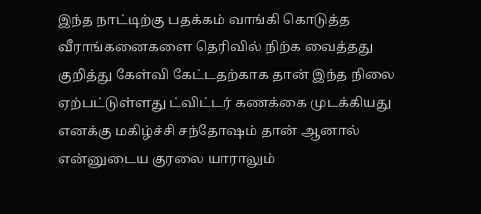இந்த நாட்டிற்கு பதக்கம் வாங்கி கொடுத்த வீராங்கனைகளை தெரிவில் நிற்க வைத்தது குறித்து கேள்வி கேட்டதற்காக தான் இந்த நிலை ஏற்பட்டுள்ளது ட்விட்டர் கணக்கை முடக்கியது எனக்கு மகிழ்ச்சி சந்தோஷம் தான் ஆனால் என்னுடைய குரலை யாராலும்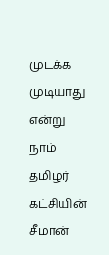முடக்க முடியாது என்று நாம் தமிழர் கட்சியின் சீமான்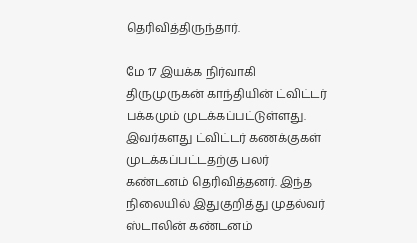தெரிவித்திருந்தார்.

மே 17 இயக்க நிர்வாகி திருமுருகன் காந்தியின் ட்விட்டர் பக்கமும் முடக்கப்பட்டுள்ளது. இவர்களது ட்விட்டர் கணக்குகள் முடக்கப்பட்டதற்கு பலர் கண்டனம் தெரிவித்தனர். இந்த நிலையில் இதுகுறித்து முதல்வர் ஸ்டாலின் கண்டனம்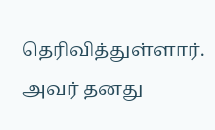தெரிவித்துள்ளார். அவர் தனது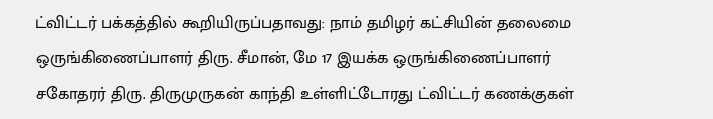ட்விட்டர் பக்கத்தில் கூறியிருப்பதாவது: நாம் தமிழர் கட்சியின் தலைமை ஒருங்கிணைப்பாளர் திரு. சீமான், மே 17 இயக்க ஒருங்கிணைப்பாளர் சகோதரர் திரு. திருமுருகன் காந்தி உள்ளிட்டோரது ட்விட்டர் கணக்குகள்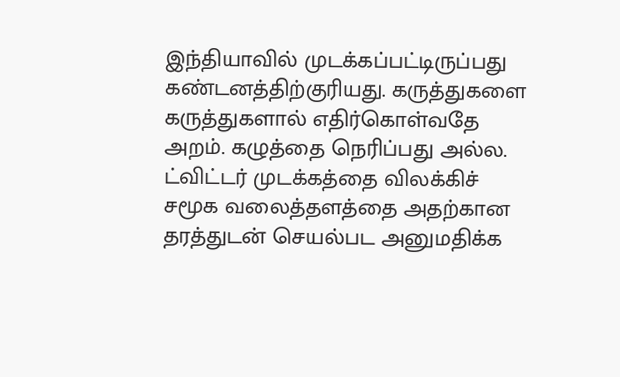இந்தியாவில் முடக்கப்பட்டிருப்பது கண்டனத்திற்குரியது. கருத்துகளை கருத்துகளால் எதிர்கொள்வதே அறம். கழுத்தை நெரிப்பது அல்ல. ட்விட்டர் முடக்கத்தை விலக்கிச் சமூக வலைத்தளத்தை அதற்கான தரத்துடன் செயல்பட அனுமதிக்க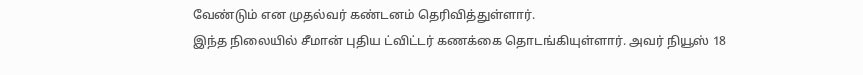வேண்டும் என முதல்வர் கண்டனம் தெரிவித்துள்ளார்.
இந்த நிலையில் சீமான் புதிய ட்விட்டர் கணக்கை தொடங்கியுள்ளார். அவர் நியூஸ் 18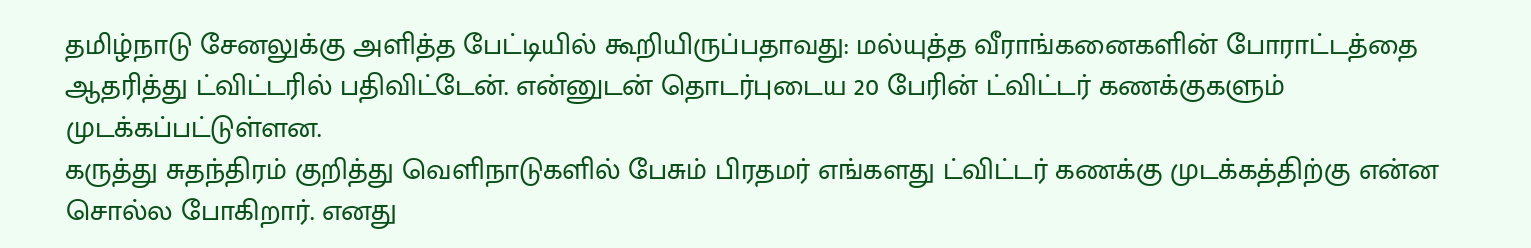தமிழ்நாடு சேனலுக்கு அளித்த பேட்டியில் கூறியிருப்பதாவது: மல்யுத்த வீராங்கனைகளின் போராட்டத்தை ஆதரித்து ட்விட்டரில் பதிவிட்டேன். என்னுடன் தொடர்புடைய 20 பேரின் ட்விட்டர் கணக்குகளும் முடக்கப்பட்டுள்ளன.
கருத்து சுதந்திரம் குறித்து வெளிநாடுகளில் பேசும் பிரதமர் எங்களது ட்விட்டர் கணக்கு முடக்கத்திற்கு என்ன சொல்ல போகிறார். எனது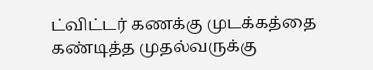ட்விட்டர் கணக்கு முடக்கத்தை கண்டித்த முதல்வருக்கு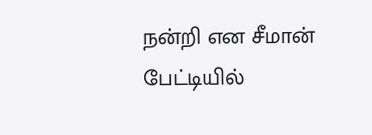நன்றி என சீமான் பேட்டியில்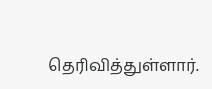தெரிவித்துள்ளார்.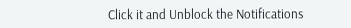Click it and Unblock the Notifications